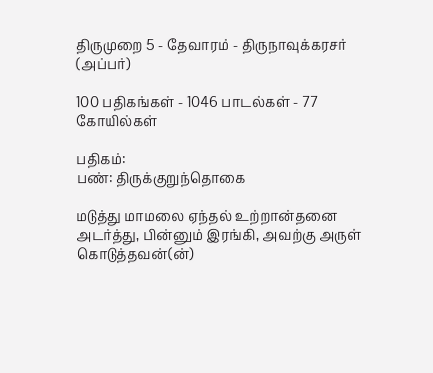திருமுறை 5 - தேவாரம் - திருநாவுக்கரசர் (அப்பர்)

100 பதிகங்கள் - 1046 பாடல்கள் - 77 கோயில்கள்

பதிகம்:
பண்: திருக்குறுந்தொகை

மடுத்து மாமலை ஏந்தல் உற்றான்தனை
அடர்த்து, பின்னும் இரங்கி, அவற்கு அருள்
கொடுத்தவன்(ன்)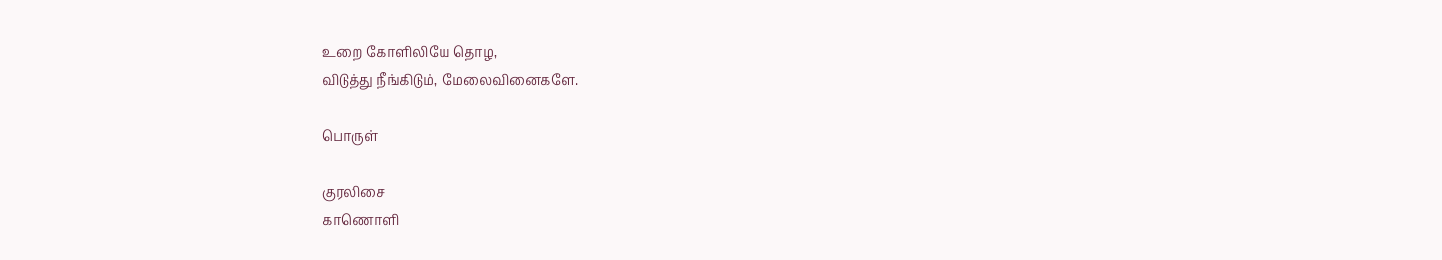உறை கோளிலியே தொழ,
விடுத்து நீங்கிடும், மேலைவினைகளே.

பொருள்

குரலிசை
காணொளி